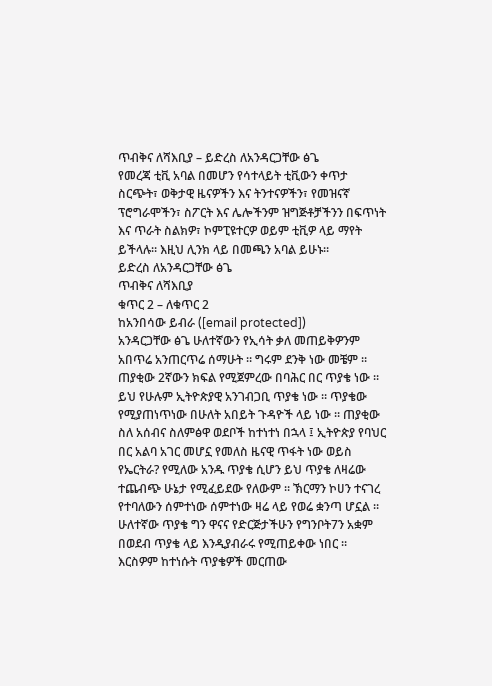ጥብቅና ለሻእቢያ – ይድረስ ለአንዳርጋቸው ፅጌ
የመረጃ ቲቪ አባል በመሆን የሳተላይት ቲቪውን ቀጥታ ስርጭት፣ ወቅታዊ ዜናዎችን እና ትንተናዎችን፣ የመዝናኛ ፕሮግራሞችን፣ ስፖርት እና ሌሎችንም ዝግጅቶቻችንን በፍጥነት እና ጥራት ስልክዎ፣ ኮምፒዩተርዎ ወይም ቲቪዎ ላይ ማየት ይችላሉ። እዚህ ሊንክ ላይ በመጫን አባል ይሁኑ።
ይድረስ ለአንዳርጋቸው ፅጌ
ጥብቅና ለሻእቢያ
ቁጥር 2 – ለቁጥር 2
ከአንበሳው ይብራ ([email protected])
አንዳርጋቸው ፅጌ ሁለተኛውን የኢሳት ቃለ መጠይቅዎንም አበጥሬ አንጠርጥሬ ሰማሁት ። ግሩም ደንቅ ነው መቼም ።
ጠያቂው 2ኛውን ክፍል የሚጀምረው በባሕር በር ጥያቄ ነው ። ይህ የሁሉም ኢትዮጵያዊ አንገብጋቢ ጥያቄ ነው ። ጥያቄው የሚያጠነጥነው በሁለት አበይት ጉዳዮች ላይ ነው ። ጠያቂው ስለ አሰብና ስለምፅዋ ወደቦች ከተነተነ በኋላ ፤ ኢትዮጵያ የባህር በር አልባ አገር መሆኗ የመለስ ዜናዊ ጥፋት ነው ወይስ የኤርትራ? የሚለው አንዱ ጥያቄ ሲሆን ይህ ጥያቄ ለዛሬው ተጨብጭ ሁኔታ የሚፈይደው የለውም ። ኽርማን ኮሀን ተናገረ የተባለውን ሰምተነው ሰምተነው ዛሬ ላይ የወሬ ቋንጣ ሆኗል ። ሁለተኛው ጥያቄ ግን ዋናና የድርጅታችሁን የግንቦት7ን አቋም በወደብ ጥያቄ ላይ እንዲያብራሩ የሚጠይቀው ነበር ። እርስዎም ከተነሱት ጥያቄዎች መርጠው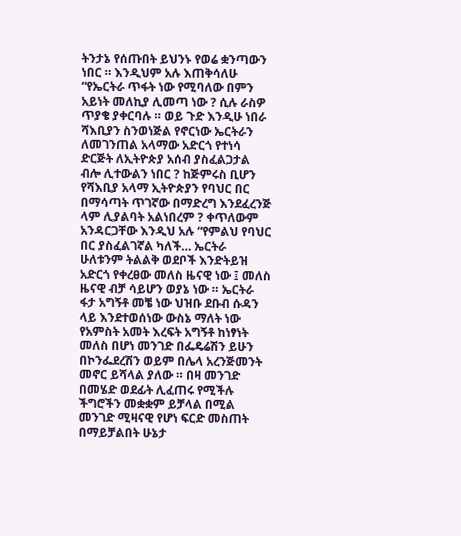ትንታኔ የሰጡበት ይህንኑ የወሬ ቋንጣውን ነበር ። እንዲህም አሉ እጠቅሳለሁ “የኤርትራ ጥፋት ነው የሚባለው በምን አይነት መለኪያ ሊመጣ ነው ? ሲሉ ራስዎ ጥያቄ ያቀርባሉ ። ወይ ጉድ እንዲሁ ነበራ ሻእቢያን ስንወነጅል የኖርነው ኤርትራን ለመገንጠል አላማው አድርጎ የተነሳ ድርጅት ለኢትዮጵያ አሰብ ያስፈልጋታል ብሎ ሊተውልን ነበር ? ከጅምሩስ ቢሆን የሻእቢያ አላማ ኢትዮጵያን የባህር በር በማሳጣት ጥገኛው በማድረግ እንደፈረንጅ ላም ሊያልባት አልነበረም ? ቀጥለውም አንዳርጋቸው እንዲህ አሉ “የምልህ የባህር በር ያስፈልገኛል ካለች… ኤርትራ ሁለቱንም ትልልቅ ወደቦች እንድትይዝ አድርጎ የቀረፀው መለስ ዜናዊ ነው ፤ መለስ ዜናዊ ብቻ ሳይሆን ወያኔ ነው ። ኤርትራ ፋታ አግኝቶ መቼ ነው ህዝቡ ደቡብ ሱዳን ላይ እንደተወሰነው ውስኔ ማለት ነው የአምስት አመት እረፍት አግኝቶ ከነፃነት መለስ በሆነ መንገድ በፌዴሬሽን ይሁን በኮንፌደረሽን ወይም በሌላ አረንጅመንት መኖር ይሻላል ያለው ። በዛ መንገድ በመሄድ ወደፊት ሊፈጠሩ የሚችሉ ችግሮችን መቋቋም ይቻላል በሚል መንገድ ሚዛናዊ የሆነ ፍርድ መስጠት በማይቻልበት ሁኔታ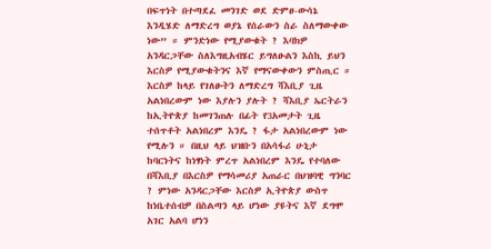በፍጥነት በተጣደፈ መንገድ ወደ ድምፀ-ውሳኔ እንዲሄድ ለማድረግ ወያኔ የሰራውን ስራ ስለማውቀው ነው” ። ምንድነው የሚያውቁት ? እባክዎ አንዳርጋቸው ስለእግዚአብሄር ይግለፁልን እስኪ ይህን እርስዎ የሚያውቁትንና እኛ የማናውቀውን ምስጢር ።
እርስዎ ከላይ የገለፁትን ለማድረግ ሻእቢያ ጊዜ አልነበረውም ነው እያሉን ያሉት ? ሻእቢያ ኤርትራን ከኢትዮጵያ ከመገንጠሉ በፊት የ3አመታት ጊዜ ተሰጥቶት አልነበረም እንዴ ? ፋታ አልነበረውም ነው የሚሉን ። በዚህ ላይ ህዝቡን በአሳፋሪ ሁኒታ ከባርነትና ከነፃነት ምረጥ አልነበረም እንዴ የተባለው በሻእቢያ በእርስዎ የማሳመሪያ አጠራር በህዝባዊ ግንባር ? ምነው አንዳርጋቸው እርስዎ ኢትዮጵያ ውስጥ ከነቤተሰብዎ በስልጣን ላይ ሆነው ያዩትና እኛ ደግሞ አገር አልባ ሆነን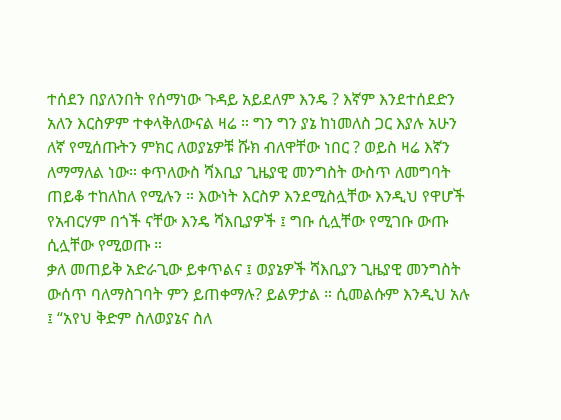ተሰደን በያለንበት የሰማነው ጉዳይ አይደለም እንዴ ? እኛም እንደተሰደድን አለን እርስዎም ተቀላቅለውናል ዛሬ ። ግን ግን ያኔ ከነመለስ ጋር እያሉ አሁን ለኛ የሚሰጡትን ምክር ለወያኔዎቹ ሹክ ብለዋቸው ነበር ? ወይስ ዛሬ እኛን ለማማለል ነው። ቀጥለውስ ሻእቢያ ጊዜያዊ መንግስት ውስጥ ለመግባት ጠይቆ ተከለከለ የሚሉን ። እውነት እርስዎ እንደሚስሏቸው እንዲህ የዋሆች የአብርሃም በጎች ናቸው እንዴ ሻእቢያዎች ፤ ግቡ ሲሏቸው የሚገቡ ውጡ ሲሏቸው የሚወጡ ።
ቃለ መጠይቅ አድራጊው ይቀጥልና ፤ ወያኔዎች ሻእቢያን ጊዜያዊ መንግስት ውሰጥ ባለማስገባት ምን ይጠቀማሉ? ይልዎታል ። ሲመልሱም እንዲህ አሉ ፤ “አየህ ቅድም ስለወያኔና ስለ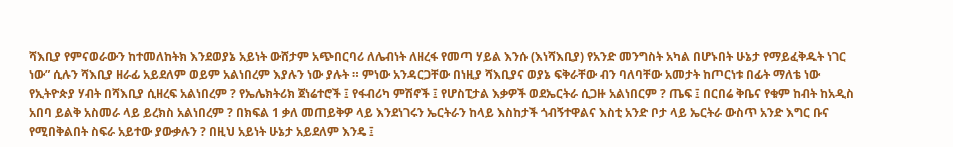ሻእቢያ የምናወራውን ከተመለከትክ እንደወያኔ አይነት ውሸታም አጭበርባሪ ለሌብነት ለዘረፋ የመጣ ሃይል እንሱ (እነሻእቢያ) የአንድ መንግስት አካል በሆኑበት ሁኔታ የማይፈቅዱት ነገር ነው” ሲሉን ሻእቢያ ዘራፊ አይደለም ወይም አልነበረም እያሉን ነው ያሉት ። ምነው አንዳርጋቸው በነዚያ ሻእቢያና ወያኔ ፍቅራቸው ብን ባለባቸው አመታት ከጦርነቱ በፊት ማለቴ ነው የኢትዮጵያ ሃብት በሻእቢያ ሲዘረፍ አልነበረም ? የኤሌክትሪክ ጀነሬተሮች ፤ የፋብሪካ ምሽኖች ፤ የሆስፒታል እቃዎች ወደኤርትራ ሲጋዙ አልነበርም ? ጤፍ ፤ በርበሬ ቅቤና የቁም ከብት ከአዲስ አበባ ይልቅ አስመራ ላይ ይረክስ አልነበረም ? በክፍል 1 ቃለ መጠይቅዎ ላይ እንደነገሩን ኤርትራን ከላይ እስከታች ጎብኝተዋልና እስቲ አንድ ቦታ ላይ ኤርትራ ውስጥ አንድ እግር ቡና የሚበቅልበት ስፍራ አይተው ያውቃሉን ? በዚህ አይነት ሁኔታ አይደለም እንዴ ፤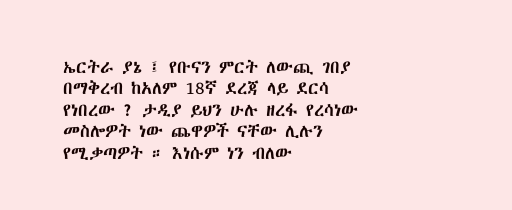ኤርትራ ያኔ ፤ የቡናን ምርት ለውጪ ገበያ በማቅረብ ከአለም 18ኛ ደረጃ ላይ ደርሳ የነበረው ? ታዲያ ይህን ሁሉ ዘረፋ የረሳነው መስሎዎት ነው ጨዋዎች ናቸው ሊሉን የሚቃጣዎት ። እነሱም ነን ብለው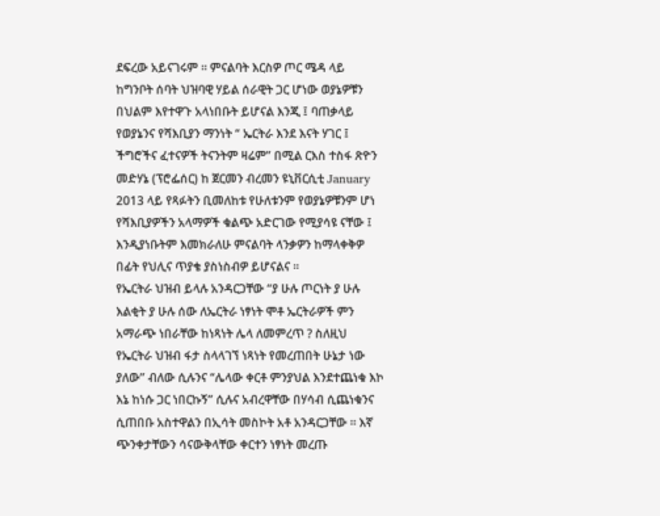ደፍረው አይናገሩም ። ምናልባት እርስዎ ጦር ሜዳ ላይ ከግንቦት ሰባት ህዝባዊ ሃይል ሰራዊት ጋር ሆነው ወያኔዎቹን በህልም እየተዋጉ አላነበቡት ይሆናል እንጂ ፤ ባጠቃላይ የወያኔንና የሻእቢያን ማንነት “ ኤርትራ እንደ እናት ሃገር ፤ ችግሮችና ፈተናዎች ትናንትም ዛሬም” በሚል ርእስ ተስፋ ጽዮን መድሃኔ (ፕሮፌሰር) ከ ጀርመን ብረመን ዩኒቨርሲቲ January 2013 ላይ የጻፉትን ቢመለከቱ የሁለቱንም የወያኔዎቹንም ሆነ የሻእቢያዎችን አላማዎች ቁልጭ አድርገው የሚያሳዩ ናቸው ፤ እንዲያነቡትም እመክራለሁ ምናልባት ላንቃዎን ከማላቀቅዎ በፊት የህሊና ጥያቄ ያስነስብዎ ይሆናልና ።
የኤርትራ ህዝብ ይላሉ አንዳርጋቸው “ያ ሁሉ ጦርነት ያ ሁሉ እልቂት ያ ሁሉ ሰው ለኤርትራ ነፃነት ሞቶ ኤርትራዎች ምን አማራጭ ነበራቸው ከነጻነት ሌላ ለመምረጥ ? ስለዚህ የኤርትራ ህዝብ ፋታ ስላላገኘ ነጻነት የመረጠበት ሁኔታ ነው ያለው” ብለው ሲሉንና “ሌላው ቀርቶ ምንያህል እንደተጨነቁ እኮ እኔ ከነሱ ጋር ነበርኩኝ” ሲሉና አብረዋቸው በሃሳብ ሲጨነቁንና ሲጠበቡ አስተዋልን በኢሳት መስኮት አቶ አንዳርጋቸው ። እኛ ጭንቀታቸውን ሳናውቅላቸው ቀርተን ነፃነት መረጡ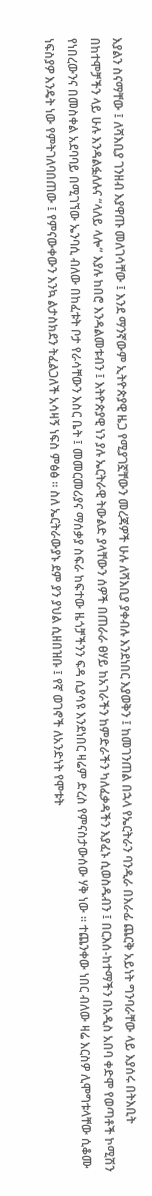እያልን ስናማቸው ፤ ለሻእቢያ ገንዘብ እያዋጡ መለገሳቸው ፤ እንደ ማንኛውም ኢትዮጵያዊ ዜጋ የሚያገኟቸውን መረጃዎች ሁሉ ለሻእቢያ ያቀብሉ እንደነበር እያወቅን ፤ ከመገንጠል በኋላ የኤርትራን ባንዲራ በእራፊ ጨርቅ አይነት ግንባራቸው ላይ እያሰሩ በትእቢት በከተሞቻችን ላይ ሁሉ እንዳልፏለሉና “ላለይ ላሎ” እያሉ ከበሮ እንዳልመቱብን ፤ እትዮጵያዊ ነን ያሉ ኤርትራዊ ትውልድ ያላቸውን ሰዎች በጠራራ ፀሃይ ከአገራችን ከምድራችን ካለፈቃዳችን እያፈኑ ሲወስዱብን ፤ በርእሰ-ከተማችን በአዲስ አበባ ቀድሞ የወጣቶች ኮሚሽን የነበረውንና በመስቀል አደባባይ በሚገኘው ኤንባሲ ብለው በከፈቱት ቦታ የራሳቸውን እስር ቤት ፤ መመርመሪያና ማሰቃያ ስፍራ ከፍተው ዜጎቻችንን ፍዳ ሲያሳዩ እንደነበር ዛሬም ድረስ የምናስታውሰው ሃቅ ነው ። ተጨንቀው ነበር ብለው ዛሬ እርስዎ ሊሞግቱላቸው ሲቆሙ ነፍስያዎ እንዴት ነው የምትገለባበጠው ፤ የምናውቀውን እንኳ ልታስክደን ትፈልጋለች አሳዛኝ ነፍስ ምፅፅ ። ስለ ኤርትራውያኑ ደም ያን ያህል ሲዘበዝቡ ፤ የኛ ወገኖች ለአንድነት የሞቱት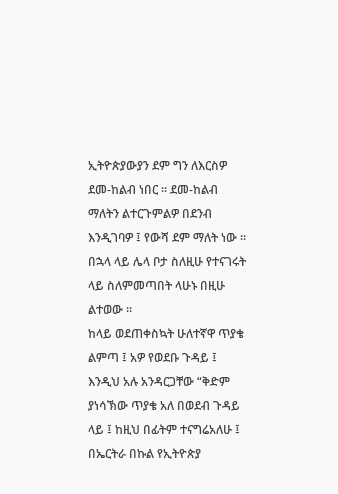ኢትዮጵያውያን ደም ግን ለእርስዎ ደመ-ከልብ ነበር ። ደመ-ከልብ ማለትን ልተርጉምልዎ በደንብ እንዲገባዎ ፤ የውሻ ደም ማለት ነው ። በኋላ ላይ ሌላ ቦታ ስለዚሁ የተናገሩት ላይ ስለምመጣበት ላሁኑ በዚሁ ልተወው ።
ከላይ ወደጠቀስኳት ሁለተኛዋ ጥያቄ ልምጣ ፤ አዎ የወደቡ ጉዳይ ፤ እንዲህ አሉ አንዳርጋቸው “ቅድም ያነሳኽው ጥያቄ አለ በወደብ ጉዳይ ላይ ፤ ከዚህ በፊትም ተናግሬአለሁ ፤ በኤርትራ በኩል የኢትዮጵያ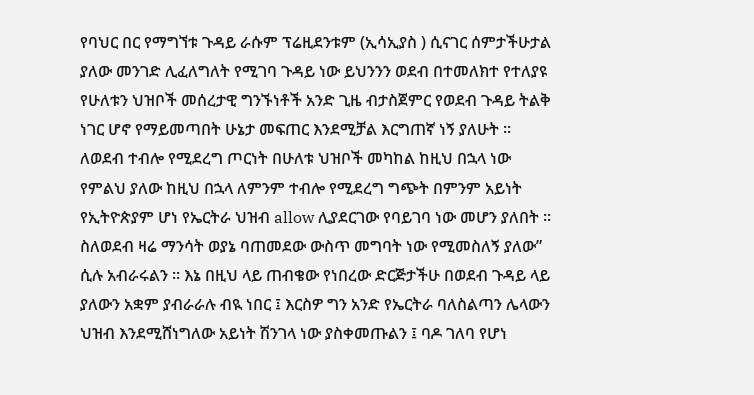የባህር በር የማግኘቱ ጉዳይ ራሱም ፕሬዚደንቱም (ኢሳኢያስ ) ሲናገር ሰምታችሁታል ያለው መንገድ ሊፈለግለት የሚገባ ጉዳይ ነው ይህንንን ወደብ በተመለክተ የተለያዩ የሁለቱን ህዝቦች መሰረታዊ ግንኙነቶች አንድ ጊዜ ብታስጀምር የወደብ ጉዳይ ትልቅ ነገር ሆኖ የማይመጣበት ሁኔታ መፍጠር እንደሚቻል እርግጠኛ ነኝ ያለሁት ። ለወደብ ተብሎ የሚደረግ ጦርነት በሁለቱ ህዝቦች መካከል ከዚህ በኋላ ነው የምልህ ያለው ከዚህ በኋላ ለምንም ተብሎ የሚደረግ ግጭት በምንም አይነት የኢትዮጵያም ሆነ የኤርትራ ህዝብ allow ሊያደርገው የባይገባ ነው መሆን ያለበት ። ስለወደብ ዛሬ ማንሳት ወያኔ ባጠመደው ውስጥ መግባት ነው የሚመስለኝ ያለው” ሲሉ አብራሩልን ። እኔ በዚህ ላይ ጠብቄው የነበረው ድርጅታችሁ በወደብ ጉዳይ ላይ ያለውን አቋም ያብራራሉ ብዪ ነበር ፤ እርስዎ ግን አንድ የኤርትራ ባለስልጣን ሌላውን ህዝብ እንደሚሸነግለው አይነት ሽንገላ ነው ያስቀመጡልን ፤ ባዶ ገለባ የሆነ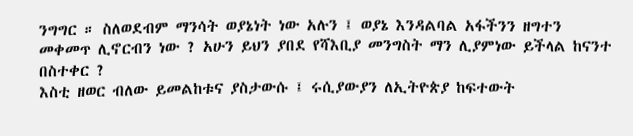ንግግር ። ስለወደብም ማንሳት ወያኔነት ነው አሉን ፤ ወያኔ እንዳልባል አፋችንን ዘግተን መቀመጥ ሊኖርብን ነው ? አሁን ይህን ያበደ የሻእቢያ መንግስት ማን ሊያምነው ይችላል ከናንተ በስተቀር ?
እስቲ ዘወር ብለው ይመልከቱና ያስታውሱ ፤ ሩሲያውያን ለኢትዮጵያ ከፍተውት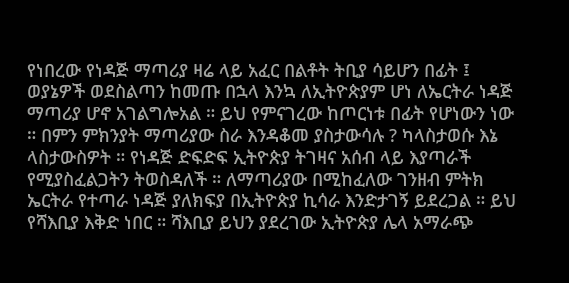የነበረው የነዳጅ ማጣሪያ ዛሬ ላይ አፈር በልቶት ትቢያ ሳይሆን በፊት ፤ ወያኔዎች ወደስልጣን ከመጡ በኋላ እንኳ ለኢትዮጵያም ሆነ ለኤርትራ ነዳጅ ማጣሪያ ሆኖ አገልግሎአል ። ይህ የምናገረው ከጦርነቱ በፊት የሆነውን ነው ። በምን ምክንያት ማጣሪያው ስራ እንዳቆመ ያስታውሳሉ ? ካላስታወሱ እኔ ላስታውስዎት ። የነዳጅ ድፍድፍ ኢትዮጵያ ትገዛና አሰብ ላይ እያጣራች የሚያስፈልጋትን ትወስዳለች ። ለማጣሪያው በሚከፈለው ገንዘብ ምትክ ኤርትራ የተጣራ ነዳጅ ያለክፍያ በኢትዮጵያ ኪሳራ እንድታገኝ ይደረጋል ። ይህ የሻእቢያ እቅድ ነበር ። ሻእቢያ ይህን ያደረገው ኢትዮጵያ ሌላ አማራጭ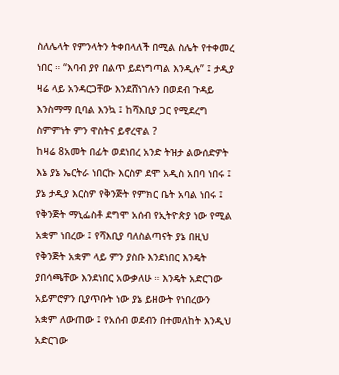ስለሌላት የምንላትን ትቀበላለች በሚል ስሌት የተቀመረ ነበር ። “እባብ ያየ በልጥ ይደነግጣል እንዲሉ” ፤ ታዲያ ዛሬ ላይ አንዳርጋቸው እንደሸነገሉን በወደብ ጉዳይ እንስማማ ቢባል እንኳ ፤ ከሻእቢያ ጋር የሚደረግ ስምምነት ምን ዋስትና ይኖረዋል ?
ከዛሬ 8አመት በፊት ወደነበረ አንድ ትዝታ ልውሰድዎት እኔ ያኔ ኤርትራ ነበርኩ እርስዎ ደሞ አዲስ አበባ ነበሩ ፤ ያኔ ታዲያ እርስዎ የቅንጅት የምክር ቤት አባል ነበሩ ፤ የቅንጅት ማኒፌስቶ ደግሞ አሰብ የኢትዮጵያ ነው የሚል አቋም ነበረው ፤ የሻእቢያ ባለስልጣናት ያኔ በዚህ የቅንጅት አቋም ላይ ምን ያስቡ እንደነበር እንዴት ያበሳጫቸው እንደነበር አውቃለሁ ። እንዴት አድርገው አይምሮዎን ቢያጥቡት ነው ያኔ ይዘውት የነበረውን አቋም ለውጠው ፤ የአሰብ ወደብን በተመለከት እንዲህ አድርገው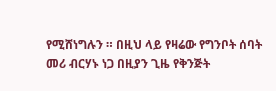የሚሸነግሉን ። በዚህ ላይ የዛሬው የግንቦት ሰባት መሪ ብርሃኑ ነጋ በዚያን ጊዜ የቅንጅት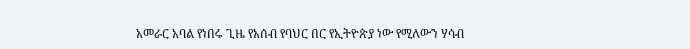አመራር አባል የነበሩ ጊዜ የአሰብ የባህር በር የኢትዮጵያ ነው የሚለውን ሃሳብ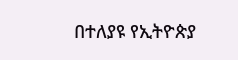በተለያዩ የኢትዮጵያ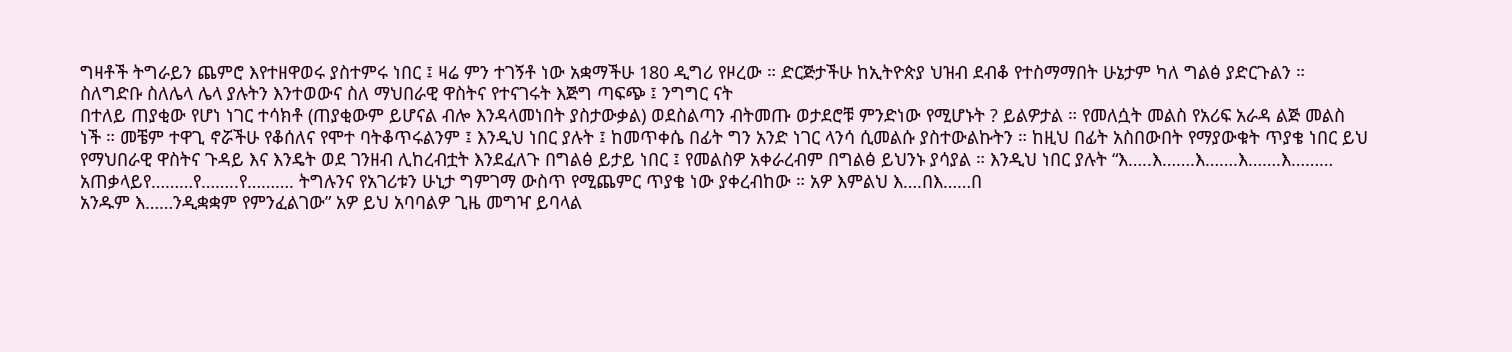ግዛቶች ትግራይን ጨምሮ እየተዘዋወሩ ያስተምሩ ነበር ፤ ዛሬ ምን ተገኝቶ ነው አቋማችሁ 180 ዲግሪ የዞረው ። ድርጅታችሁ ከኢትዮጵያ ህዝብ ደብቆ የተስማማበት ሁኔታም ካለ ግልፅ ያድርጉልን ።
ስለግድቡ ስለሌላ ሌላ ያሉትን እንተወውና ስለ ማህበራዊ ዋስትና የተናገሩት እጅግ ጣፍጭ ፤ ንግግር ናት
በተለይ ጠያቂው የሆነ ነገር ተሳክቶ (ጠያቂውም ይሆናል ብሎ እንዳላመነበት ያስታውቃል) ወደስልጣን ብትመጡ ወታደሮቹ ምንድነው የሚሆኑት ? ይልዎታል ። የመለሷት መልስ የአሪፍ አራዳ ልጅ መልስ ነች ። መቼም ተዋጊ ኖሯችሁ የቆሰለና የሞተ ባትቆጥሩልንም ፤ እንዲህ ነበር ያሉት ፤ ከመጥቀሴ በፊት ግን አንድ ነገር ላንሳ ሲመልሱ ያስተውልኩትን ። ከዚህ በፊት አስበውበት የማያውቁት ጥያቄ ነበር ይህ የማህበራዊ ዋስትና ጉዳይ እና እንዴት ወደ ገንዘብ ሊከረብቷት እንደፈለጉ በግልፅ ይታይ ነበር ፤ የመልስዎ አቀራረብም በግልፅ ይህንኑ ያሳያል ። እንዲህ ነበር ያሉት “እ…..እ…….እ…….እ…….እ……… አጠቃላይየ………የ……..የ………. ትግሉንና የአገሪቱን ሁኒታ ግምገማ ውስጥ የሚጨምር ጥያቄ ነው ያቀረብከው ። አዎ እምልህ እ….በእ……በ
አንዱም እ……ንዲቋቋም የምንፈልገው” አዎ ይህ አባባልዎ ጊዜ መግዣ ይባላል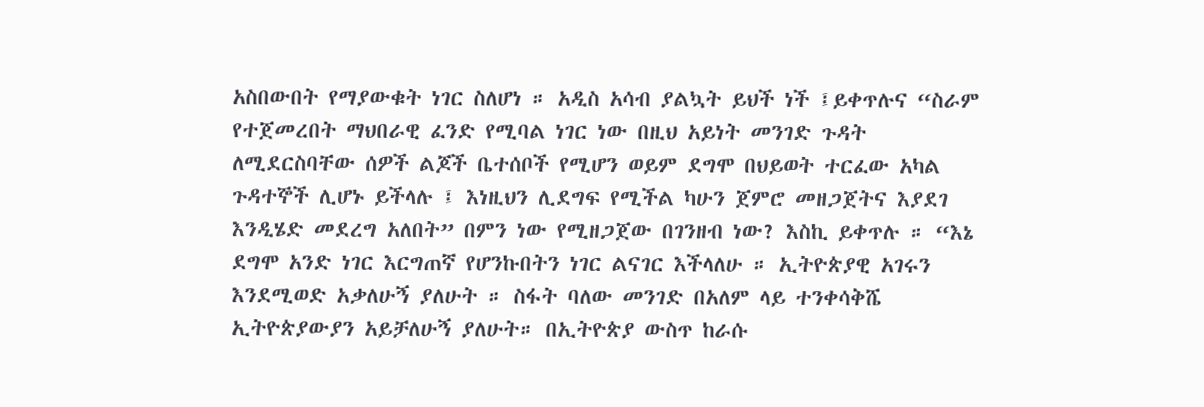አስበውበት የማያውቁት ነገር ስለሆነ ። አዲስ አሳብ ያልኳት ይህች ነች ፤ይቀጥሉና “ስራም የተጀመረበት ማህበራዊ ፈንድ የሚባል ነገር ነው በዚህ አይነት መንገድ ጉዳት ለሚደርስባቸው ሰዎች ልጆች ቤተሰቦች የሚሆን ወይም ደግሞ በህይወት ተርፈው አካል ጉዳተኞች ሊሆኑ ይችላሉ ፤ እነዚህን ሊደግፍ የሚችል ካሁን ጀምሮ መዘጋጀትና እያደገ እንዲሄድ መደረግ አለበት” በምን ነው የሚዘጋጀው በገንዘብ ነው? እስኪ ይቀጥሉ ። “እኔ ደግሞ አንድ ነገር እርግጠኛ የሆንኩበትን ነገር ልናገር እችላለሁ ። ኢትዮጵያዊ አገሩን እንደሚወድ አቃለሁኝ ያለሁት ። ስፋት ባለው መንገድ በአለም ላይ ተንቀሳቅሼ ኢትዮጵያውያን አይቻለሁኝ ያለሁት። በኢትዮጵያ ውስጥ ከራሱ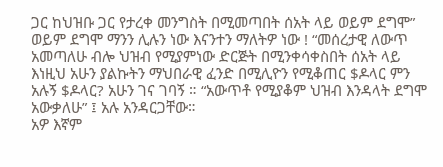ጋር ከህዝቡ ጋር የታረቀ መንግስት በሚመጣበት ሰአት ላይ ወይም ደግሞ” ወይም ደግሞ ማንን ሊሉን ነው እናንተን ማለትዎ ነው ! “መሰረታዊ ለውጥ አመጣለሁ ብሎ ህዝብ የሚያምነው ድርጅት በሚንቀሳቀስበት ሰአት ላይ እነዚህ አሁን ያልኩትን ማህበራዊ ፈንድ በሚሊዮን የሚቆጠር $ዶላር ምን አሉኝ $ዶላር? አሁን ገና ገባኝ ። “አውጥቶ የሚያቆም ህዝብ እንዳላት ደግሞ አውቃለሁ” ፤ አሉ አንዳርጋቸው።
አዎ እኛም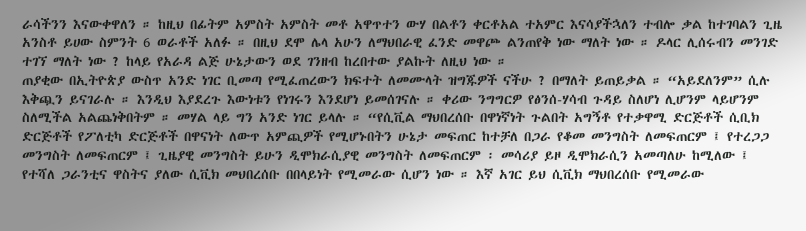ራሳችንን እናውቀዋለን ። ከዚህ በፊትም አምስት አምስት መቶ አዋጥተን ውሃ በልቶን ቀርቶአል ተአምር እናሳያችኋለን ተብሎ ቃል ከተገባልን ጊዜ አንስቶ ይሀው ስምንት 6 ወራቶች አለፉ ። በዚህ ደሞ ሌላ አሁን ለማህበራዊ ፈንድ መዋጮ ልንጠየቅ ነው ማለት ነው ። ዶላር ሊሰሩብን መንገድ ተገኘ ማለት ነው ? ከላይ የአራዳ ልጅ ሁኔታውን ወደ ገንዘብ ከረበተው ያልኩት ለዚህ ነው ።
ጠያቂው በኢትዮጵያ ውስጥ አንድ ነገር ቢመጣ የሚፈጠረውን ክፍተት ለመሙላት ዝግጁዎች ናችሁ ? በማለት ይጠይቃል ። “አይደለንም” ሲሉ እቅጯን ይናገራሉ ። እንዲህ እያደረጉ እውነቱን የነገሩን እንደሆነ ይመሰገናሉ ። ቀሪው ንግግርዎ የፅንሰ-ሃሳብ ጉዳይ ስለሆነ ሊሆንም ላይሆንም ስለሚችል አልጨነቅበትም ። መሃል ላይ ግን አንድ ነገር ይላሉ ። “የሲቪል ማህበረሰቡ በዋነኛነት ጉልበት አግኝቶ የተቃዋሚ ድርጅቶች ሲቢክ ድርጅቶች የፖለቲካ ድርጅቶች በዋናነት ለውጥ አምጪዎች የሚሆኑበትን ሁኔታ መፍጠር ከተቻለ በጋራ የቆመ መንግስት ለመፍጠርም ፤ የተረጋጋ መንግስት ለመፍጠርም ፤ ጊዜያዊ መንግስት ይሁን ዲሞክራሲያዊ መንግስት ለመፍጠርም ፡ መሳሪያ ይዞ ዲሞክራሲን አመጣለሁ ከሚለው ፤ የተሻለ ጋራንቲና ዋስትና ያለው ሲቪክ መህበረሰቡ በበላይነት የሚመራው ሲሆን ነው ። እኛ አገር ይህ ሲቪክ ማህበረሰቡ የሚመራው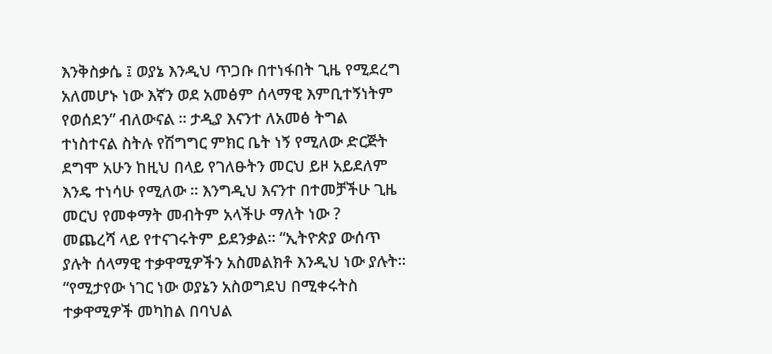እንቅስቃሴ ፤ ወያኔ እንዲህ ጥጋቡ በተነፋበት ጊዜ የሚደረግ አለመሆኑ ነው እኛን ወደ አመፅም ሰላማዊ እምቢተኝነትም የወሰደን” ብለውናል ። ታዲያ እናንተ ለአመፅ ትግል ተነስተናል ስትሉ የሽግግር ምክር ቤት ነኝ የሚለው ድርጅት ደግሞ አሁን ከዚህ በላይ የገለፁትን መርህ ይዞ አይደለም እንዴ ተነሳሁ የሚለው ። እንግዲህ እናንተ በተመቻችሁ ጊዜ መርህ የመቀማት መብትም አላችሁ ማለት ነው ?
መጨረሻ ላይ የተናገሩትም ይደንቃል። “ኢትዮጵያ ውሰጥ ያሉት ሰላማዊ ተቃዋሚዎችን አስመልክቶ እንዲህ ነው ያሉት። “የሚታየው ነገር ነው ወያኔን አስወግደህ በሚቀሩትስ ተቃዋሚዎች መካከል በባህል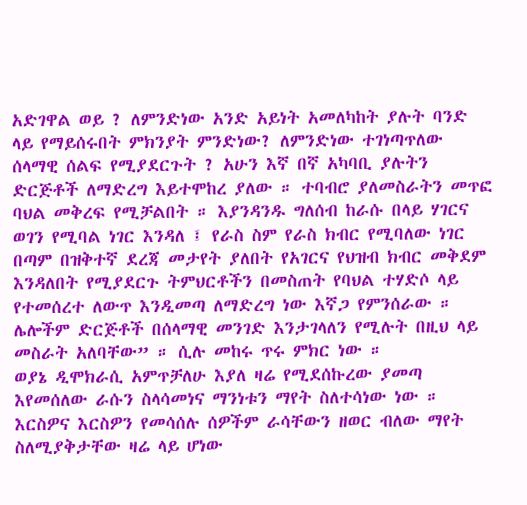አድገዋል ወይ ? ለምንድነው አንድ አይነት አመለካከት ያሉት ባንድ ላይ የማይሰሩበት ምክንያት ምንድነው? ለምንድነው ተገነጣጥለው ሰላማዊ ሰልፍ የሚያደርጉት ? አሁን እኛ በኛ አካባቢ ያሉትን ድርጅቶች ለማድረግ እይተሞከረ ያለው ። ተባብሮ ያለመስራትን መጥፎ ባህል መቅረፍ የሚቻልበት ። እያንዳንዱ ግለሰብ ከራሱ በላይ ሃገርና ወገን የሚባል ነገር እንዳለ ፤ የራስ ስም የራስ ክብር የሚባለው ነገር በጣም በዝቅተኛ ደረጃ መታየት ያለበት የአገርና የህዝብ ክብር መቅደም እንዳለበት የሚያደርጉ ትምህርቶችን በመስጠት የባህል ተሃድሶ ላይ የተመሰረተ ለውጥ እንዲመጣ ለማድረግ ነው እኛጋ የምንሰራው ። ሌሎችም ድርጅቶች በሰላማዊ መንገድ እንታገላለን የሚሉት በዚህ ላይ መስራት አለባቸው” ። ሲሉ መከሩ ጥሩ ምክር ነው ።
ወያኔ ዲሞክራሲ አምጥቻለሁ እያለ ዛሬ የሚደሰኩረው ያመጣ እየመሰለው ራሱን ስላሳመነና ማንነቱን ማየት ስለተሳነው ነው ። እርስዎና እርስዎን የመሳሰሉ ሰዎችም ራሳቸውን ዘወር ብለው ማየት ስለሚያቅታቸው ዛሬ ላይ ሆነው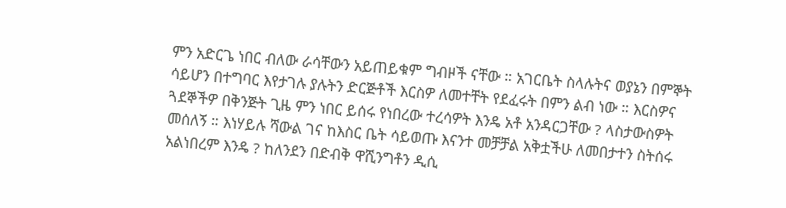ምን አድርጌ ነበር ብለው ራሳቸውን አይጠይቁም ግብዞች ናቸው ። አገርቤት ስላሉትና ወያኔን በምኞት ሳይሆን በተግባር እየታገሉ ያሉትን ድርጅቶች እርስዎ ለመተቸት የደፈሩት በምን ልብ ነው ። እርስዎና ጓደኞችዎ በቅንጅት ጊዜ ምን ነበር ይሰሩ የነበረው ተረሳዎት እንዴ አቶ አንዳርጋቸው ? ላስታውስዎት መሰለኝ ። እነሃይሉ ሻውል ገና ከእስር ቤት ሳይወጡ እናንተ መቻቻል አቅቷችሁ ለመበታተን ስትሰሩ አልነበረም እንዴ ? ከለንደን በድብቅ ዋሺንግቶን ዲሲ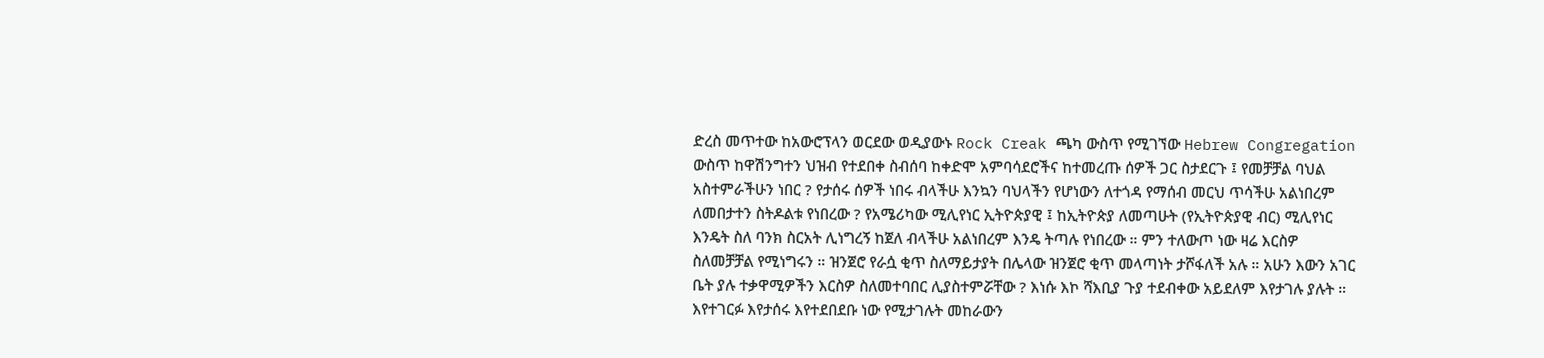ድረስ መጥተው ከአውሮፕላን ወርደው ወዲያውኑ Rock Creak ጫካ ውስጥ የሚገኘው Hebrew Congregation ውስጥ ከዋሽንግተን ህዝብ የተደበቀ ስብሰባ ከቀድሞ አምባሳደሮችና ከተመረጡ ሰዎች ጋር ስታደርጉ ፤ የመቻቻል ባህል አስተምራችሁን ነበር ? የታሰሩ ሰዎች ነበሩ ብላችሁ እንኳን ባህላችን የሆነውን ለተጎዳ የማሰብ መርህ ጥሳችሁ አልነበረም ለመበታተን ስትዶልቱ የነበረው ? የአሜሪካው ሚሊየነር ኢትዮጵያዊ ፤ ከኢትዮጵያ ለመጣሁት (የኢትዮጵያዊ ብር) ሚሊየነር እንዴት ስለ ባንክ ስርአት ሊነግረኝ ከጀለ ብላችሁ አልነበረም እንዴ ትጣሉ የነበረው ። ምን ተለውጦ ነው ዛሬ እርስዎ ስለመቻቻል የሚነግሩን ። ዝንጀሮ የራሷ ቂጥ ስለማይታያት በሌላው ዝንጀሮ ቂጥ መላጣነት ታሾፋለች አሉ ። አሁን እውን አገር ቤት ያሉ ተቃዋሚዎችን እርስዎ ስለመተባበር ሊያስተምሯቸው ? እነሱ እኮ ሻእቢያ ጉያ ተደብቀው አይደለም እየታገሉ ያሉት ። እየተገርፉ እየታሰሩ እየተደበደቡ ነው የሚታገሉት መከራውን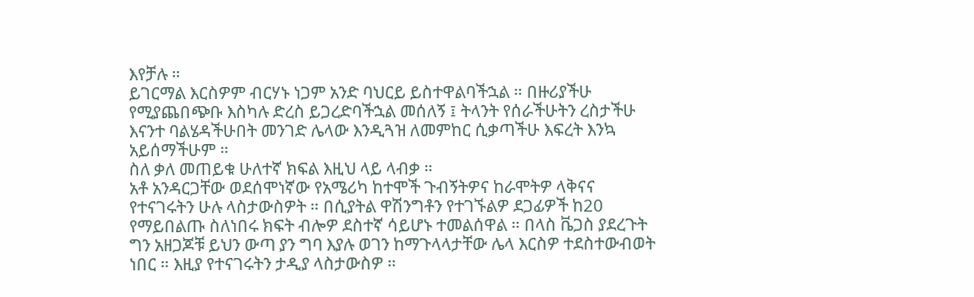እየቻሉ ።
ይገርማል እርስዎም ብርሃኑ ነጋም አንድ ባህርይ ይስተዋልባችኋል ። በዙሪያችሁ የሚያጨበጭቡ እስካሉ ድረስ ይጋረድባችኋል መሰለኝ ፤ ትላንት የሰራችሁትን ረስታችሁ እናንተ ባልሄዳችሁበት መንገድ ሌላው እንዲጓዝ ለመምከር ሲቃጣችሁ እፍረት እንኳ አይሰማችሁም ።
ስለ ቃለ መጠይቁ ሁለተኛ ክፍል እዚህ ላይ ላብቃ ።
አቶ አንዳርጋቸው ወደሰሞነኛው የአሜሪካ ከተሞች ጉብኝትዎና ከራሞትዎ ላቅናና የተናገሩትን ሁሉ ላስታውስዎት ። በሲያትል ዋሽንግቶን የተገኙልዎ ደጋፊዎች ከ20 የማይበልጡ ስለነበሩ ክፍት ብሎዎ ደስተኛ ሳይሆኑ ተመልሰዋል ። በላስ ቬጋስ ያደረጉት ግን አዘጋጆቹ ይህን ውጣ ያን ግባ እያሉ ወገን ከማጉላላታቸው ሌላ እርስዎ ተደስተውብወት ነበር ። እዚያ የተናገሩትን ታዲያ ላስታውስዎ ።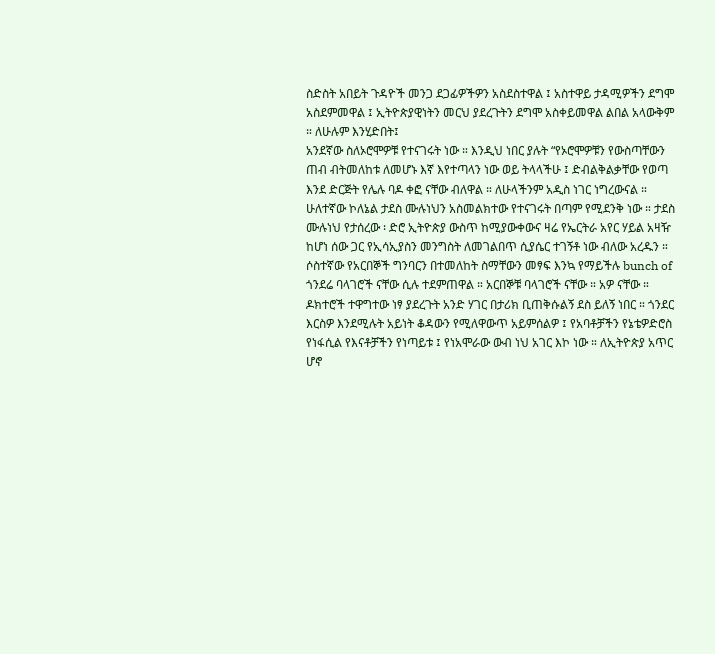ስድስት አበይት ጉዳዮች መንጋ ደጋፊዎችዎን አስደስተዋል ፤ አስተዋይ ታዳሚዎችን ደግሞ አስደምመዋል ፤ ኢትዮጵያዊነትን መርህ ያደረጉትን ደግሞ አስቀይመዋል ልበል አላውቅም ። ለሁሉም እንሂድበት፤
አንደኛው ስለኦሮሞዎቹ የተናገሩት ነው ። እንዲህ ነበር ያሉት “የኦሮሞዎቹን የውስጣቸውን ጠብ ብትመለከቱ ለመሆኑ እኛ እየተጣላን ነው ወይ ትላላችሁ ፤ ድብልቅልቃቸው የወጣ እንደ ድርጅት የሌሉ ባዶ ቀፎ ናቸው ብለዋል ። ለሁላችንም አዲስ ነገር ነግረውናል ።
ሁለተኛው ኮለኔል ታደስ ሙሉነህን አስመልክተው የተናገሩት በጣም የሚደንቅ ነው ። ታደስ ሙሉነህ የታሰረው ፡ ድሮ ኢትዮጵያ ውስጥ ከሚያውቀውና ዛሬ የኤርትራ አየር ሃይል አዛዥ ከሆነ ሰው ጋር የኢሳኢያስን መንግስት ለመገልበጥ ሲያሴር ተገኝቶ ነው ብለው አረዱን ።
ሶስተኛው የአርበኞች ግንባርን በተመለከት ስማቸውን መፃፍ እንኳ የማይችሉ bunch of ጎንደሬ ባላገሮች ናቸው ሲሉ ተደምጠዋል ። አርበኞቹ ባላገሮች ናቸው ። አዎ ናቸው ። ዶክተሮች ተዋግተው ነፃ ያደረጉት አንድ ሃገር በታሪክ ቢጠቅሱልኝ ደስ ይለኝ ነበር ። ጎንደር እርስዎ እንደሚሉት አይነት ቆዳውን የሚለዋውጥ አይምሰልዎ ፤ የአባቶቻችን የኔቴዎድሮስ የነፋሲል የእናቶቻችን የነጣይቱ ፤ የነአሞራው ውብ ነህ አገር እኮ ነው ። ለኢትዮጵያ አጥር ሆኖ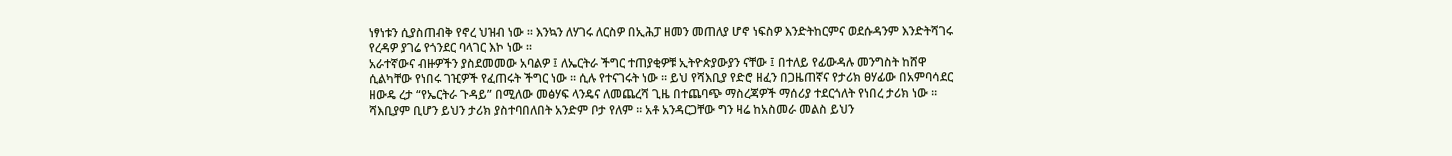ነፃነቱን ሲያስጠብቅ የኖረ ህዝብ ነው ። እንኳን ለሃገሩ ለርስዎ በኢሕፓ ዘመን መጠለያ ሆኖ ነፍስዎ እንድትከርምና ወደሱዳንም እንድትሻገሩ የረዳዎ ያገሬ የጎንደር ባላገር እኮ ነው ።
አራተኛውና ብዙዎችን ያስደመመው አባልዎ ፤ ለኤርትራ ችግር ተጠያቂዎቹ ኢትዮጵያውያን ናቸው ፤ በተለይ የፊውዳሉ መንግስት ከሸዋ ሲልካቸው የነበሩ ገዢዎች የፈጠሩት ችግር ነው ። ሲሉ የተናገሩት ነው ። ይህ የሻእቢያ የድሮ ዘፈን በጋዜጠኛና የታሪክ ፀሃፊው በአምባሳደር ዘውዴ ረታ “የኤርትራ ጉዳይ” በሚለው መፅሃፍ ላንዴና ለመጨረሻ ጊዜ በተጨባጭ ማስረጃዎች ማሰሪያ ተደርጎለት የነበረ ታሪክ ነው ። ሻእቢያም ቢሆን ይህን ታሪክ ያስተባበለበት አንድም ቦታ የለም ። አቶ አንዳርጋቸው ግን ዛሬ ከአስመራ መልስ ይህን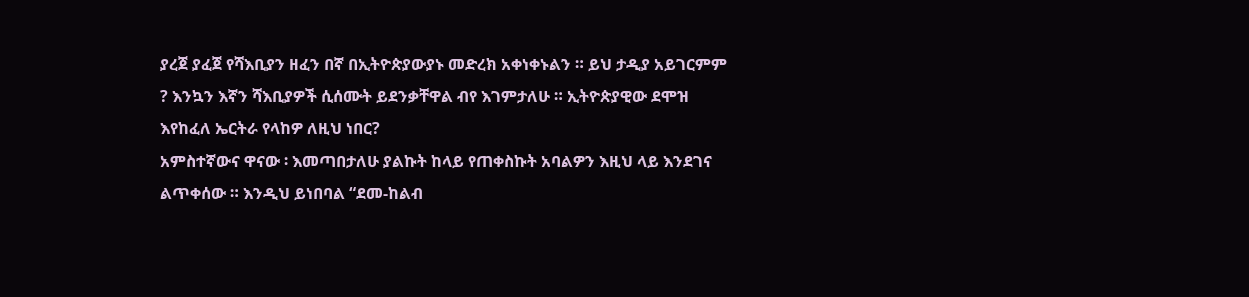ያረጀ ያፈጀ የሻእቢያን ዘፈን በኛ በኢትዮጵያውያኑ መድረክ አቀነቀኑልን ። ይህ ታዲያ አይገርምም ? እንኳን እኛን ሻእቢያዎች ሲሰሙት ይደንቃቸዋል ብየ እገምታለሁ ። ኢትዮጵያዊው ደሞዝ እየከፈለ ኤርትራ የላከዎ ለዚህ ነበር?
አምስተኛውና ዋናው ፡ እመጣበታለሁ ያልኩት ከላይ የጠቀስኩት አባልዎን እዚህ ላይ እንደገና ልጥቀሰው ። እንዲህ ይነበባል “ደመ-ከልብ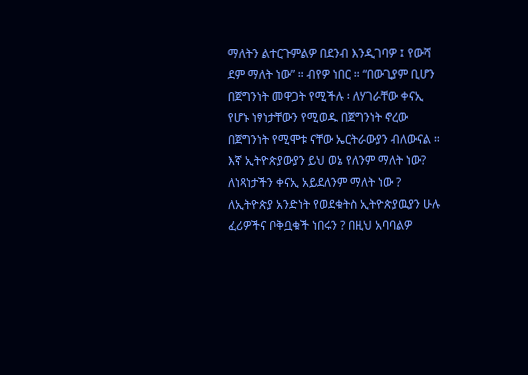ማለትን ልተርጉምልዎ በደንብ እንዲገባዎ ፤ የውሻ ደም ማለት ነው” ። ብየዎ ነበር ። “በውጊያም ቢሆን በጀግንነት መዋጋት የሚችሉ ፡ ለሃገራቸው ቀናኢ የሆኑ ነፃነታቸውን የሚወዱ በጀግንነት ኖረው በጀግንነት የሚሞቱ ናቸው ኤርትራውያን ብለውናል ። እኛ ኢትዮጵያውያን ይህ ወኔ የለንም ማለት ነው? ለነጻነታችን ቀናኢ አይደለንም ማለት ነው ? ለኢትዮጵያ አንድነት የወደቁትስ ኢትዮጵያዉያን ሁሉ ፈሪዎችና ቦቅቧቁች ነበሩን ? በዚህ አባባልዎ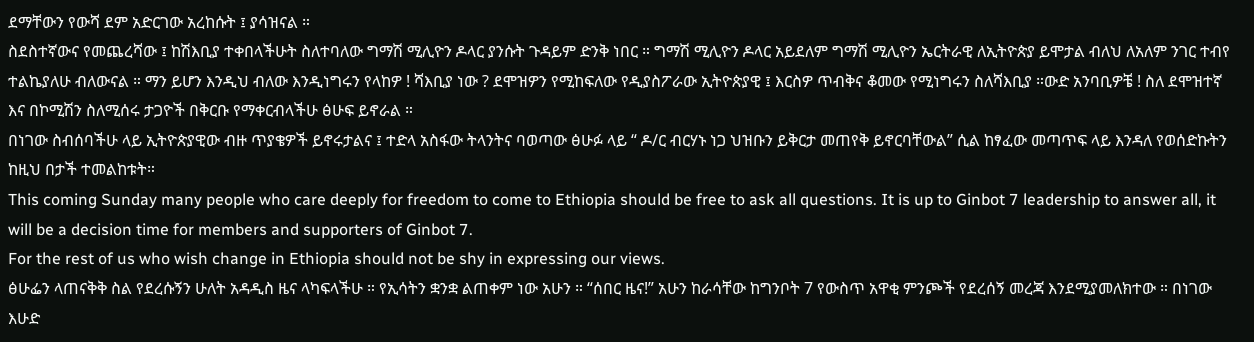ደማቸውን የውሻ ደም አድርገው አረከሱት ፤ ያሳዝናል ።
ስደስተኛውና የመጨረሻው ፤ ከሽእቢያ ተቀበላችሁት ስለተባለው ግማሽ ሚሊዮን ዶላር ያንሱት ጉዳይም ድንቅ ነበር ። ግማሽ ሚሊዮን ዶላር አይደለም ግማሽ ሚሊዮን ኤርትራዊ ለኢትዮጵያ ይሞታል ብለህ ለአለም ንገር ተብየ ተልኬያለሁ ብለውናል ። ማን ይሆን እንዲህ ብለው እንዲነግሩን የላከዎ ! ሻእቢያ ነው ? ደሞዝዎን የሚከፍለው የዲያስፖራው ኢትዮጵያዊ ፤ እርስዎ ጥብቅና ቆመው የሚነግሩን ስለሻእቢያ ።ውድ አንባቢዎቼ ! ስለ ደሞዝተኛ እና በኮሚሽን ስለሚሰሩ ታጋዮች በቅርቡ የማቀርብላችሁ ፅሁፍ ይኖራል ።
በነገው ስብሰባችሁ ላይ ኢትዮጵያዊው ብዙ ጥያቄዎች ይኖሩታልና ፤ ተድላ አስፋው ትላንትና ባወጣው ፅሁፉ ላይ “ ዶ/ር ብርሃኑ ነጋ ህዝቡን ይቅርታ መጠየቅ ይኖርባቸውል” ሲል ከፃፈው መጣጥፍ ላይ እንዳለ የወሰድኩትን ከዚህ በታች ተመልከቱት።
This coming Sunday many people who care deeply for freedom to come to Ethiopia should be free to ask all questions. It is up to Ginbot 7 leadership to answer all, it will be a decision time for members and supporters of Ginbot 7.
For the rest of us who wish change in Ethiopia should not be shy in expressing our views.
ፅሁፌን ላጠናቅቅ ስል የደረሱኝን ሁለት አዳዲስ ዜና ላካፍላችሁ ። የኢሳትን ቋንቋ ልጠቀም ነው አሁን ። “ሰበር ዜና!” አሁን ከራሳቸው ከግንቦት 7 የውስጥ አዋቂ ምንጮች የደረሰኝ መረጃ እንደሚያመለክተው ። በነገው እሁድ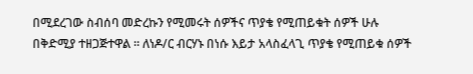በሚደረገው ስብሰባ መድረኩን የሚመሩት ሰዎችና ጥያቄ የሚጠይቁት ሰዎች ሁሉ በቅድሚያ ተዘጋጅተዋል ። ለነዶ/ር ብርሃኑ በነሱ እይታ አላስፈላጊ ጥያቄ የሚጠይቁ ሰዎች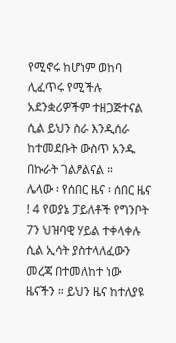የሚኖሩ ከሆነም ወከባ ሊፈጥሩ የሚችሉ አደንቋሪዎችም ተዘጋጅተናል ሲል ይህን ስራ እንዲሰራ ከተመደቡት ውስጥ አንዱ በኩራት ገልፆልናል ።
ሌላው ፡ የሰበር ዜና ፡ ሰበር ዜና ! 4 የወያኔ ፓይለቶች የግንቦት 7ን ህዝባዊ ሃይል ተቀላቀሉ ሲል ኢሳት ያስተላለፈውን መረጃ በተመለከተ ነው ዜናችን ። ይህን ዜና ከተለያዩ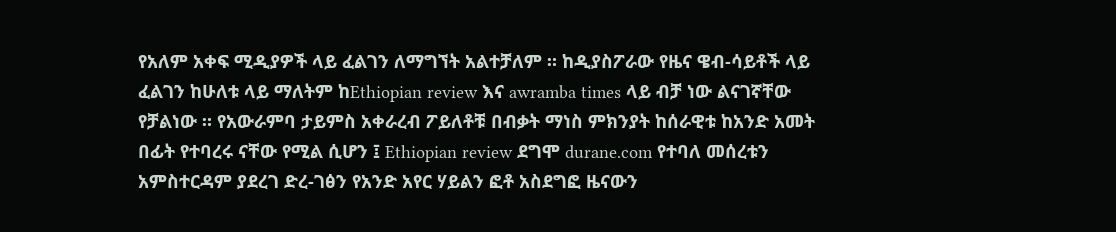የአለም አቀፍ ሚዲያዎች ላይ ፈልገን ለማግኘት አልተቻለም ። ከዲያስፖራው የዜና ዌብ-ሳይቶች ላይ ፈልገን ከሁለቱ ላይ ማለትም ከEthiopian review እና awramba times ላይ ብቻ ነው ልናገኛቸው የቻልነው ። የአውራምባ ታይምስ አቀራረብ ፖይለቶቹ በብቃት ማነስ ምክንያት ከሰራዊቱ ከአንድ አመት በፊት የተባረሩ ናቸው የሚል ሲሆን ፤ Ethiopian review ደግሞ durane.com የተባለ መሰረቱን አምስተርዳም ያደረገ ድረ-ገፅን የአንድ አየር ሃይልን ፎቶ አስደግፎ ዜናውን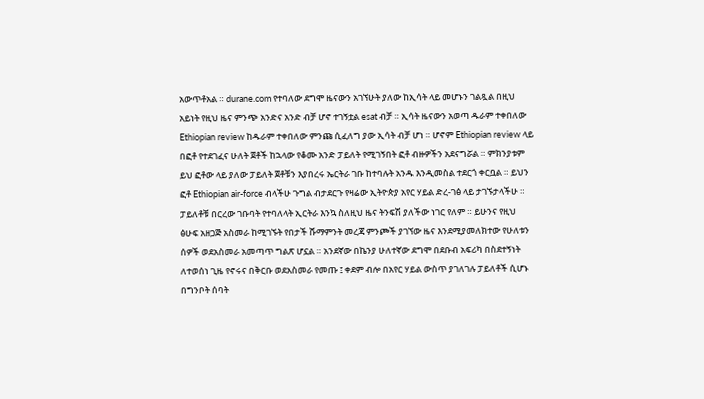አውጥቶአል ። durane.com የተባለው ደግሞ ዜናውን አገኘሁት ያለው ከኢሳት ላይ መሆኑን ገልጿል በዚህ አይነት የዚህ ዜና ምንጭ አንድና አንድ ብቻ ሆኖ ተገኝቷል esat ብቻ ። ኢሳት ዜናውን አወጣ ዱራም ተቀበለው Ethiopian review ከዱራም ተቀበለው ምንጩ ሲፈለግ ያው ኢሳት ብቻ ሆነ ። ሆኖም Ethiopian review ላይ በፎቶ የተደገፈና ሁለት ጀቶች ከኋላው የቆሙ አንድ ፓይለት የሚገኝበት ፎቶ ብዙዎችን አደናግሯል ። ምክንያቱም ይህ ፎቶው ላይ ያለው ፓይለት ጀቶቹን እያበረሩ ኤርትራ ገቡ ከተባሉት አንዱ እንዲመስል ተደርጎ ቀርቧል ። ይህን ፎቶ Ethiopian air-force ብላችሁ ጉግል ብታደርጉ የዛሬው ኢትዮጵያ አየር ሃይል ድረ-ገፅ ላይ ታገኙታላችሁ ። ፓይለቶቹ በርረው ገቡባት የተባለላት ኢርትራ እንኳ ስለዚህ ዜና ትንፍሽ ያለችው ነገር የለም ። ይሁንና የዚህ ፅሁፍ አዘጋጅ አስመራ ከሚገኙት የበታች ሹማምንት መረጃ ምንጮች ያገኘው ዜና እንደሚያመለክተው የሁለቱን ሰዎች ወደአስመራ አመጣጥ ግልጽ ሆኗል ። አንደኛው በኬንያ ሁለተኛው ደግሞ በደቡብ አፍሪካ በስደተኝነት ለተወሰነ ጊዜ የኖሩና በቅርቡ ወደአስመራ የመጡ ፤ ቀደም ብሎ በአየር ሃይል ውስጥ ያገለገሉ ፓይለቶች ሲሆኑ በግንቦት ሰባት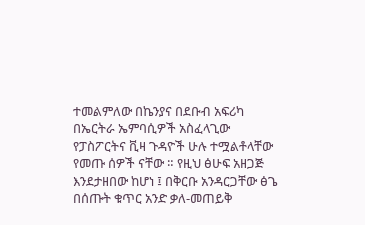ተመልምለው በኬንያና በደቡብ አፍሪካ በኤርትራ ኤምባሲዎች አስፈላጊው የፓስፖርትና ቪዛ ጉዳዮች ሁሉ ተሟልቶላቸው የመጡ ሰዎች ናቸው ። የዚህ ፅሁፍ አዘጋጅ እንደታዘበው ከሆነ ፤ በቅርቡ አንዳርጋቸው ፅጌ በሰጡት ቁጥር አንድ ቃለ-መጠይቅ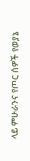ላይ ምሁራንና የጦር ሰዎች የወያኔ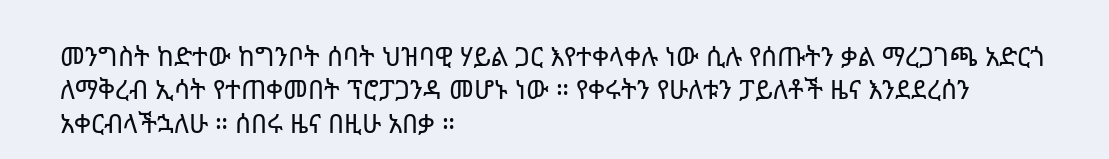መንግስት ከድተው ከግንቦት ሰባት ህዝባዊ ሃይል ጋር እየተቀላቀሉ ነው ሲሉ የሰጡትን ቃል ማረጋገጫ አድርጎ ለማቅረብ ኢሳት የተጠቀመበት ፕሮፓጋንዳ መሆኑ ነው ። የቀሩትን የሁለቱን ፓይለቶች ዜና እንደደረሰን አቀርብላችኋለሁ ። ሰበሩ ዜና በዚሁ አበቃ ።